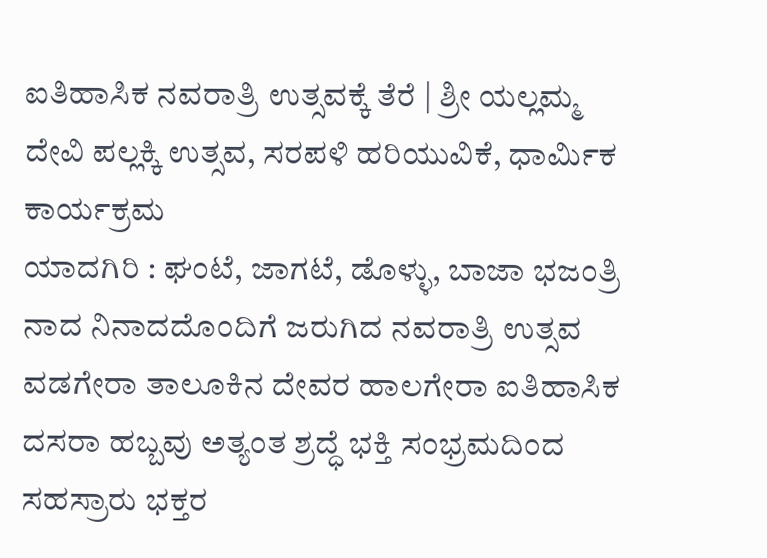ಐತಿಹಾಸಿಕ ನವರಾತ್ರಿ ಉತ್ಸವಕ್ಕೆ ತೆರೆ | ಶ್ರೀ ಯಲ್ಲಮ್ಮ ದೇವಿ ಪಲ್ಲಕ್ಕಿ ಉತ್ಸವ, ಸರಪಳಿ ಹರಿಯುವಿಕೆ, ಧಾರ್ಮಿಕ ಕಾರ್ಯಕ್ರಮ
ಯಾದಗಿರಿ : ಘಂಟೆ, ಜಾಗಟೆ, ಡೊಳ್ಳು, ಬಾಜಾ ಭಜಂತ್ರಿ ನಾದ ನಿನಾದದೊಂದಿಗೆ ಜರುಗಿದ ನವರಾತ್ರಿ ಉತ್ಸವ ವಡಗೇರಾ ತಾಲೂಕಿನ ದೇವರ ಹಾಲಗೇರಾ ಐತಿಹಾಸಿಕ ದಸರಾ ಹಬ್ಬವು ಅತ್ಯಂತ ಶ್ರದ್ಧೆ ಭಕ್ತಿ ಸಂಭ್ರಮದಿಂದ ಸಹಸ್ರಾರು ಭಕ್ತರ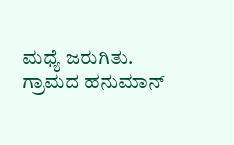ಮಧ್ಯೆ ಜರುಗಿತು.
ಗ್ರಾಮದ ಹನುಮಾನ್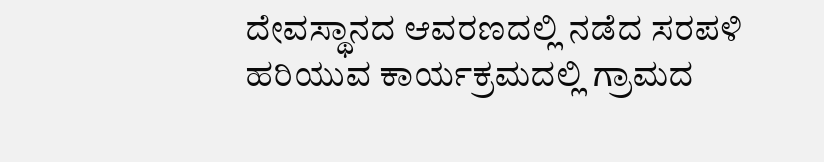ದೇವಸ್ಥಾನದ ಆವರಣದಲ್ಲಿ ನಡೆದ ಸರಪಳಿ ಹರಿಯುವ ಕಾರ್ಯಕ್ರಮದಲ್ಲಿ ಗ್ರಾಮದ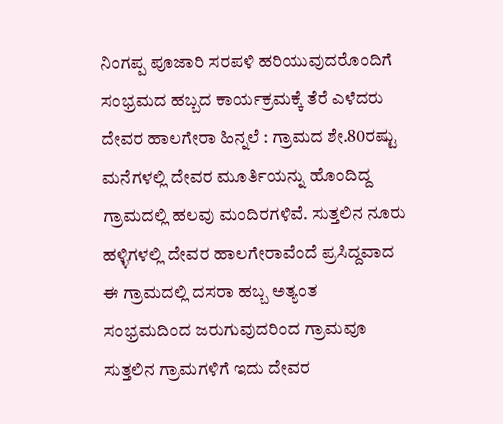ನಿಂಗಪ್ಪ ಪೂಜಾರಿ ಸರಪಳಿ ಹರಿಯುವುದರೊಂದಿಗೆ ಸಂಭ್ರಮದ ಹಬ್ಬದ ಕಾರ್ಯಕ್ರಮಕ್ಕೆ ತೆರೆ ಎಳೆದರು
ದೇವರ ಹಾಲಗೇರಾ ಹಿನ್ನಲೆ : ಗ್ರಾಮದ ಶೇ.80ರಷ್ಟು ಮನೆಗಳಲ್ಲಿ ದೇವರ ಮೂರ್ತಿಯನ್ನು ಹೊಂದಿದ್ದ ಗ್ರಾಮದಲ್ಲಿ ಹಲವು ಮಂದಿರಗಳಿವೆ. ಸುತ್ತಲಿನ ನೂರು ಹಳ್ಳಿಗಳಲ್ಲಿ ದೇವರ ಹಾಲಗೇರಾವೆಂದೆ ಪ್ರಸಿದ್ದವಾದ ಈ ಗ್ರಾಮದಲ್ಲಿ ದಸರಾ ಹಬ್ಬ ಅತ್ಯಂತ ಸಂಭ್ರಮದಿಂದ ಜರುಗುವುದರಿಂದ ಗ್ರಾಮವೂ ಸುತ್ತಲಿನ ಗ್ರಾಮಗಳಿಗೆ ಇದು ದೇವರ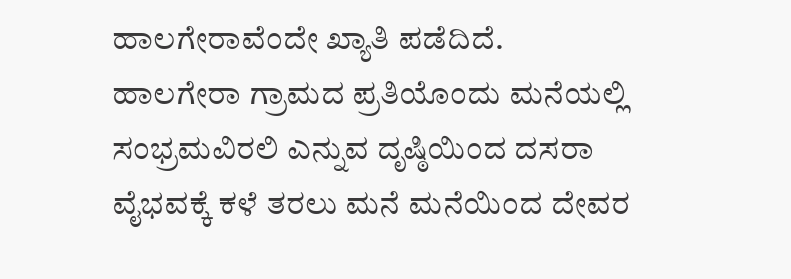ಹಾಲಗೇರಾವೆಂದೇ ಖ್ಯಾತಿ ಪಡೆದಿದೆ.
ಹಾಲಗೇರಾ ಗ್ರಾಮದ ಪ್ರತಿಯೊಂದು ಮನೆಯಲ್ಲಿ ಸಂಭ್ರಮವಿರಲಿ ಎನ್ನುವ ದೃಷ್ಠಿಯಿಂದ ದಸರಾ ವೈಭವಕ್ಕೆ ಕಳೆ ತರಲು ಮನೆ ಮನೆಯಿಂದ ದೇವರ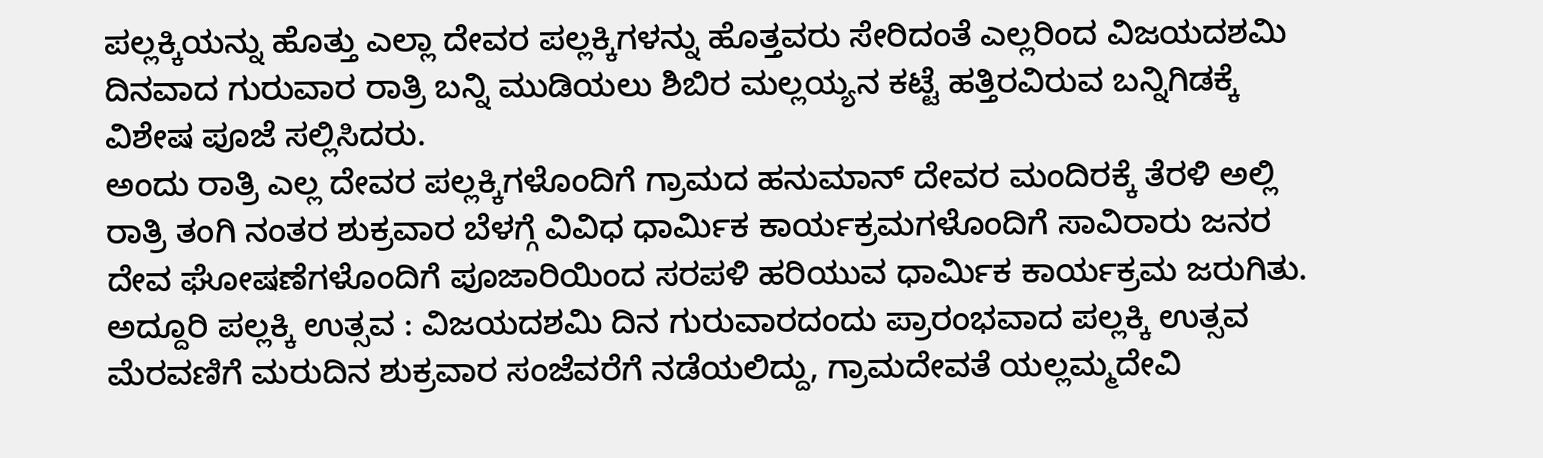ಪಲ್ಲಕ್ಕಿಯನ್ನು ಹೊತ್ತು ಎಲ್ಲಾ ದೇವರ ಪಲ್ಲಕ್ಕಿಗಳನ್ನು ಹೊತ್ತವರು ಸೇರಿದಂತೆ ಎಲ್ಲರಿಂದ ವಿಜಯದಶಮಿ ದಿನವಾದ ಗುರುವಾರ ರಾತ್ರಿ ಬನ್ನಿ ಮುಡಿಯಲು ಶಿಬಿರ ಮಲ್ಲಯ್ಯನ ಕಟ್ಟೆ ಹತ್ತಿರವಿರುವ ಬನ್ನಿಗಿಡಕ್ಕೆ ವಿಶೇಷ ಪೂಜೆ ಸಲ್ಲಿಸಿದರು.
ಅಂದು ರಾತ್ರಿ ಎಲ್ಲ ದೇವರ ಪಲ್ಲಕ್ಕಿಗಳೊಂದಿಗೆ ಗ್ರಾಮದ ಹನುಮಾನ್ ದೇವರ ಮಂದಿರಕ್ಕೆ ತೆರಳಿ ಅಲ್ಲಿ ರಾತ್ರಿ ತಂಗಿ ನಂತರ ಶುಕ್ರವಾರ ಬೆಳಗ್ಗೆ ವಿವಿಧ ಧಾರ್ಮಿಕ ಕಾರ್ಯಕ್ರಮಗಳೊಂದಿಗೆ ಸಾವಿರಾರು ಜನರ ದೇವ ಘೋಷಣೆಗಳೊಂದಿಗೆ ಪೂಜಾರಿಯಿಂದ ಸರಪಳಿ ಹರಿಯುವ ಧಾರ್ಮಿಕ ಕಾರ್ಯಕ್ರಮ ಜರುಗಿತು.
ಅದ್ದೂರಿ ಪಲ್ಲಕ್ಕಿ ಉತ್ಸವ : ವಿಜಯದಶಮಿ ದಿನ ಗುರುವಾರದಂದು ಪ್ರಾರಂಭವಾದ ಪಲ್ಲಕ್ಕಿ ಉತ್ಸವ ಮೆರವಣಿಗೆ ಮರುದಿನ ಶುಕ್ರವಾರ ಸಂಜೆವರೆಗೆ ನಡೆಯಲಿದ್ದು, ಗ್ರಾಮದೇವತೆ ಯಲ್ಲಮ್ಮದೇವಿ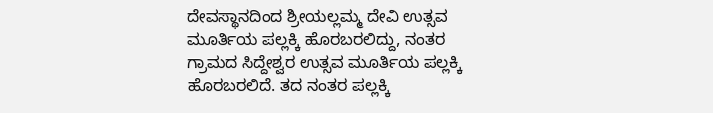ದೇವಸ್ಥಾನದಿಂದ ಶ್ರೀಯಲ್ಲಮ್ಮ ದೇವಿ ಉತ್ಸವ ಮೂರ್ತಿಯ ಪಲ್ಲಕ್ಕಿ ಹೊರಬರಲಿದ್ದು, ನಂತರ ಗ್ರಾಮದ ಸಿದ್ದೇಶ್ವರ ಉತ್ಸವ ಮೂರ್ತಿಯ ಪಲ್ಲಕ್ಕಿ ಹೊರಬರಲಿದೆ. ತದ ನಂತರ ಪಲ್ಲಕ್ಕಿ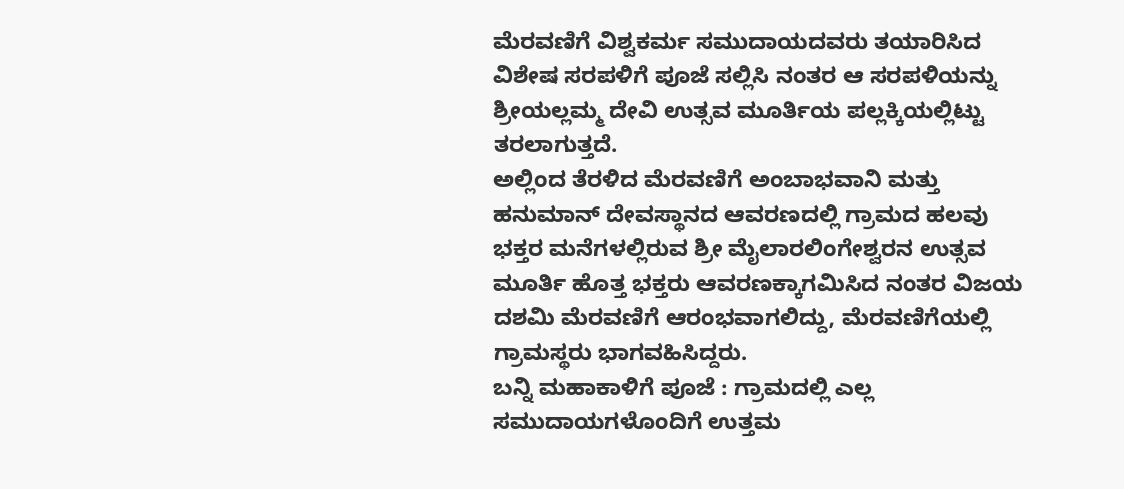ಮೆರವಣಿಗೆ ವಿಶ್ವಕರ್ಮ ಸಮುದಾಯದವರು ತಯಾರಿಸಿದ ವಿಶೇಷ ಸರಪಳಿಗೆ ಪೂಜೆ ಸಲ್ಲಿಸಿ ನಂತರ ಆ ಸರಪಳಿಯನ್ನು ಶ್ರೀಯಲ್ಲಮ್ಮ ದೇವಿ ಉತ್ಸವ ಮೂರ್ತಿಯ ಪಲ್ಲಕ್ಕಿಯಲ್ಲಿಟ್ಟು ತರಲಾಗುತ್ತದೆ.
ಅಲ್ಲಿಂದ ತೆರಳಿದ ಮೆರವಣಿಗೆ ಅಂಬಾಭವಾನಿ ಮತ್ತು ಹನುಮಾನ್ ದೇವಸ್ಥಾನದ ಆವರಣದಲ್ಲಿ ಗ್ರಾಮದ ಹಲವು ಭಕ್ತರ ಮನೆಗಳಲ್ಲಿರುವ ಶ್ರೀ ಮೈಲಾರಲಿಂಗೇಶ್ವರನ ಉತ್ಸವ ಮೂರ್ತಿ ಹೊತ್ತ ಭಕ್ತರು ಆವರಣಕ್ಕಾಗಮಿಸಿದ ನಂತರ ವಿಜಯ ದಶಮಿ ಮೆರವಣಿಗೆ ಆರಂಭವಾಗಲಿದ್ದು, ಮೆರವಣಿಗೆಯಲ್ಲಿ ಗ್ರಾಮಸ್ಥರು ಭಾಗವಹಿಸಿದ್ದರು.
ಬನ್ನಿ ಮಹಾಕಾಳಿಗೆ ಪೂಜೆ : ಗ್ರಾಮದಲ್ಲಿ ಎಲ್ಲ ಸಮುದಾಯಗಳೊಂದಿಗೆ ಉತ್ತಮ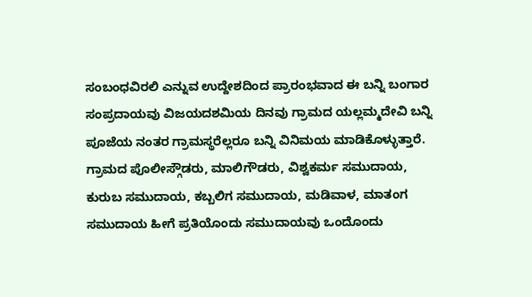ಸಂಬಂಧವಿರಲಿ ಎನ್ನುವ ಉದ್ದೇಶದಿಂದ ಪ್ರಾರಂಭವಾದ ಈ ಬನ್ನಿ ಬಂಗಾರ ಸಂಪ್ರದಾಯವು ವಿಜಯದಶಮಿಯ ದಿನವು ಗ್ರಾಮದ ಯಲ್ಲಮ್ಮದೇವಿ ಬನ್ನಿ ಪೂಜೆಯ ನಂತರ ಗ್ರಾಮಸ್ಥರೆಲ್ಲರೂ ಬನ್ನಿ ವಿನಿಮಯ ಮಾಡಿಕೊಳ್ಳುತ್ತಾರೆ.
ಗ್ರಾಮದ ಪೊಲೀಸ್ಗೌಡರು, ಮಾಲಿಗೌಡರು, ವಿಶ್ವಕರ್ಮ ಸಮುದಾಯ, ಕುರುಬ ಸಮುದಾಯ, ಕಬ್ಬಲಿಗ ಸಮುದಾಯ, ಮಡಿವಾಳ, ಮಾತಂಗ ಸಮುದಾಯ ಹೀಗೆ ಪ್ರತಿಯೊಂದು ಸಮುದಾಯವು ಒಂದೊಂದು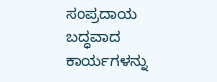ಸಂಪ್ರದಾಯ ಬದ್ಧವಾದ ಕಾರ್ಯಗಳನ್ನು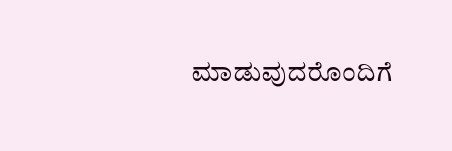ಮಾಡುವುದರೊಂದಿಗೆ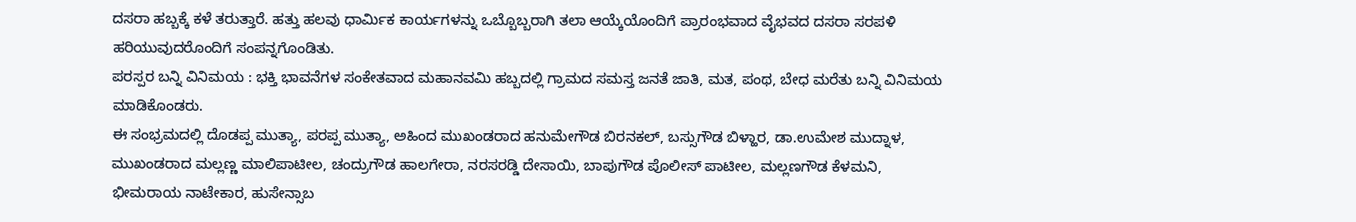ದಸರಾ ಹಬ್ಬಕ್ಕೆ ಕಳೆ ತರುತ್ತಾರೆ. ಹತ್ತು ಹಲವು ಧಾರ್ಮಿಕ ಕಾರ್ಯಗಳನ್ನು ಒಬ್ಬೊಬ್ಬರಾಗಿ ತಲಾ ಆಯ್ಕೆಯೊಂದಿಗೆ ಪ್ರಾರಂಭವಾದ ವೈಭವದ ದಸರಾ ಸರಪಳಿ ಹರಿಯುವುದರೊಂದಿಗೆ ಸಂಪನ್ನಗೊಂಡಿತು.
ಪರಸ್ಪರ ಬನ್ನಿ ವಿನಿಮಯ : ಭಕ್ತಿ ಭಾವನೆಗಳ ಸಂಕೇತವಾದ ಮಹಾನವಮಿ ಹಬ್ಬದಲ್ಲಿ ಗ್ರಾಮದ ಸಮಸ್ತ ಜನತೆ ಜಾತಿ, ಮತ, ಪಂಥ, ಬೇಧ ಮರೆತು ಬನ್ನಿ ವಿನಿಮಯ ಮಾಡಿಕೊಂಡರು.
ಈ ಸಂಭ್ರಮದಲ್ಲಿ ದೊಡಪ್ಪ ಮುತ್ಯಾ, ಪರಪ್ಪ ಮುತ್ಯಾ, ಅಹಿಂದ ಮುಖಂಡರಾದ ಹನುಮೇಗೌಡ ಬಿರನಕಲ್, ಬಸ್ಸುಗೌಡ ಬಿಳ್ಹಾರ, ಡಾ.ಉಮೇಶ ಮುದ್ನಾಳ, ಮುಖಂಡರಾದ ಮಲ್ಲಣ್ಣ ಮಾಲಿಪಾಟೀಲ, ಚಂದ್ರುಗೌಡ ಹಾಲಗೇರಾ, ನರಸರಡ್ಡಿ ದೇಸಾಯಿ, ಬಾಪುಗೌಡ ಪೊಲೀಸ್ ಪಾಟೀಲ, ಮಲ್ಲಣಗೌಡ ಕೆಳಮನಿ, ಭೀಮರಾಯ ನಾಟೇಕಾರ, ಹುಸೇನ್ಸಾಬ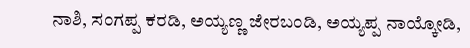ನಾಶಿ, ಸಂಗಪ್ಪ ಕರಡಿ, ಅಯ್ಯಣ್ಣ ಜೇರಬಂಡಿ, ಅಯ್ಯಪ್ಪ ನಾಯ್ಕೋಡಿ,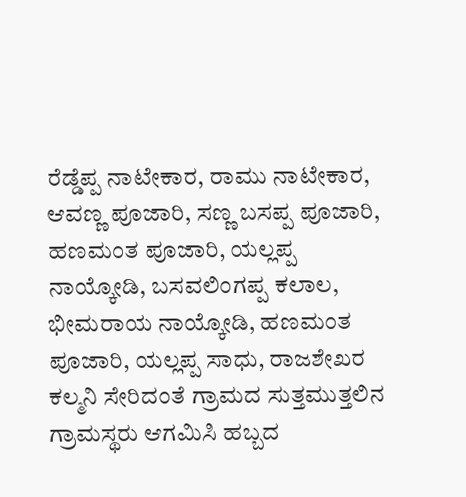ರೆಡ್ಡೆಪ್ಪ ನಾಟೇಕಾರ, ರಾಮು ನಾಟೇಕಾರ, ಆವಣ್ಣ ಪೂಜಾರಿ, ಸಣ್ಣ ಬಸಪ್ಪ ಪೂಜಾರಿ, ಹಣಮಂತ ಪೂಜಾರಿ, ಯಲ್ಲಪ್ಪ ನಾಯ್ಕೋಡಿ, ಬಸವಲಿಂಗಪ್ಪ ಕಲಾಲ, ಭೀಮರಾಯ ನಾಯ್ಕೋಡಿ, ಹಣಮಂತ ಪೂಜಾರಿ, ಯಲ್ಲಪ್ಪ ಸಾಧು, ರಾಜಶೇಖರ ಕಲ್ಮನಿ ಸೇರಿದಂತೆ ಗ್ರಾಮದ ಸುತ್ತಮುತ್ತಲಿನ ಗ್ರಾಮಸ್ಥರು ಆಗಮಿಸಿ ಹಬ್ಬದ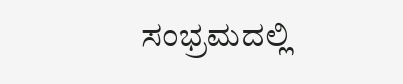ಸಂಭ್ರಮದಲ್ಲಿ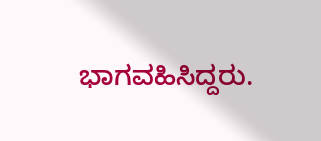ಭಾಗವಹಿಸಿದ್ದರು.